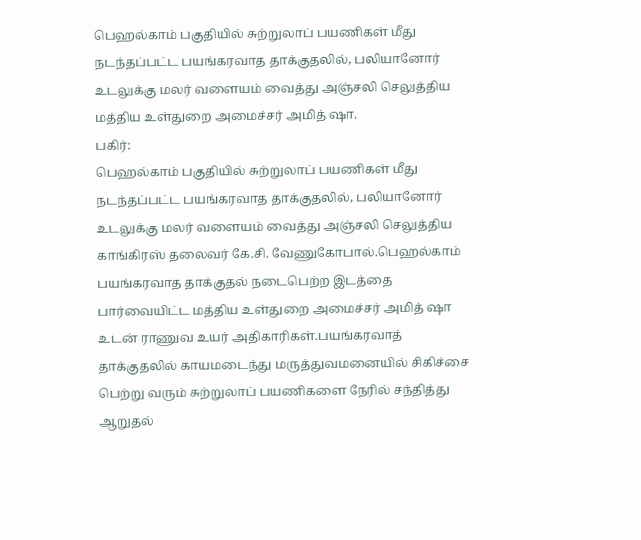பெஹல்காம் பகுதியில் சுற்றுலாப் பயணிகள் மீது நடந்தப்பட்ட பயங்கரவாத தாக்குதலில், பலியானோர் உடலுக்கு மலர் வளையம் வைத்து அஞ்சலி செலுத்திய மத்திய உள்துறை அமைச்சர் அமித் ஷா.
பகிர்:
பெஹல்காம் பகுதியில் சுற்றுலாப் பயணிகள் மீது நடந்தப்பட்ட பயங்கரவாத தாக்குதலில், பலியானோர் உடலுக்கு மலர் வளையம் வைத்து அஞ்சலி செலுத்திய காங்கிரஸ் தலைவர் கே.சி. வேணுகோபால்.பெஹல்காம் பயங்கரவாத தாக்குதல் நடைபெற்ற இடத்தை பார்வையிட்ட மத்திய உள்துறை அமைச்சர் அமித் ஷா உடன் ராணுவ உயர் அதிகாரிகள்.பயங்கரவாத் தாக்குதலில் காயமடைந்து மருத்துவமனையில் சிகிச்சை பெற்று வரும் சுற்றுலாப் பயணிகளை நேரில் சந்தித்து ஆறுதல்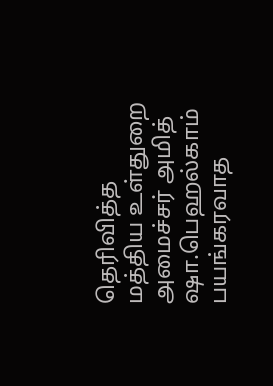தெரிவித்த மத்திய உள்துறை அமைச்சர் அமித் ஷா.பெஹல்காம் பயங்கரவாத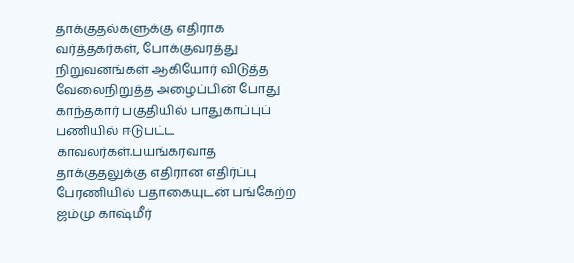தாக்குதல்களுக்கு எதிராக வர்த்தகர்கள், போக்குவரத்து நிறுவனங்கள் ஆகியோர் விடுத்த வேலைநிறுத்த அழைப்பின் போது காந்தகார் பகுதியில் பாதுகாப்புப் பணியில் ஈடுபட்ட காவலர்கள்.பயங்கரவாத தாக்குதலுக்கு எதிரான எதிர்ப்பு பேரணியில் பதாகையுடன் பங்கேற்ற ஜம்மு காஷ்மீர்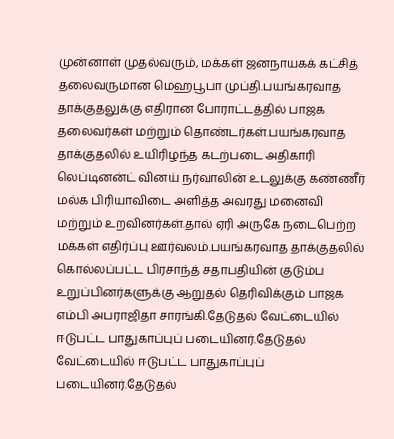முன்னாள் முதல்வரும், மக்கள் ஜனநாயகக் கட்சித் தலைவருமான மெஹபூபா முப்தி.பயங்கரவாத தாக்குதலுக்கு எதிரான போராட்டத்தில் பாஜக தலைவர்கள் மற்றும் தொண்டர்கள்.பயங்கரவாத தாக்குதலில் உயிரிழந்த கடற்படை அதிகாரி லெப்டினன்ட் வினய் நர்வாலின் உடலுக்கு கண்ணீர் மல்க பிரியாவிடை அளித்த அவரது மனைவி மற்றும் உறவினர்கள்.தால் ஏரி அருகே நடைபெற்ற மக்கள் எதிர்ப்பு ஊர்வலம்.பயங்கரவாத தாக்குதலில் கொல்லப்பட்ட பிரசாந்த் சதாபதியின் குடும்ப உறுப்பினர்களுக்கு ஆறுதல் தெரிவிக்கும் பாஜக எம்பி அபராஜிதா சாரங்கி.தேடுதல் வேட்டையில் ஈடுபட்ட பாதுகாப்புப் படையினர்.தேடுதல் வேட்டையில் ஈடுபட்ட பாதுகாப்புப் படையினர்.தேடுதல்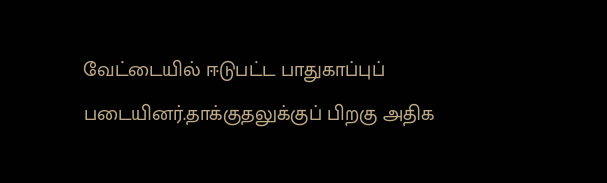வேட்டையில் ஈடுபட்ட பாதுகாப்புப் படையினர்.தாக்குதலுக்குப் பிறகு அதிக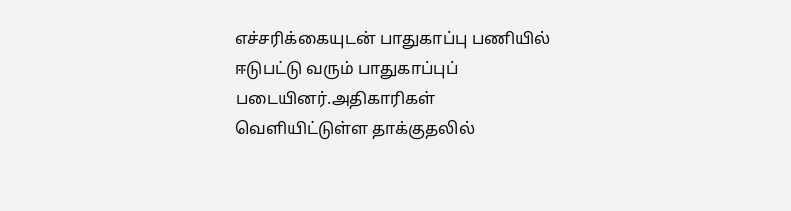எச்சரிக்கையுடன் பாதுகாப்பு பணியில் ஈடுபட்டு வரும் பாதுகாப்புப் படையினர்.அதிகாரிகள் வெளியிட்டுள்ள தாக்குதலில்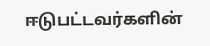ஈடுபட்டவர்களின்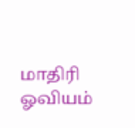மாதிரி ஓவியம்